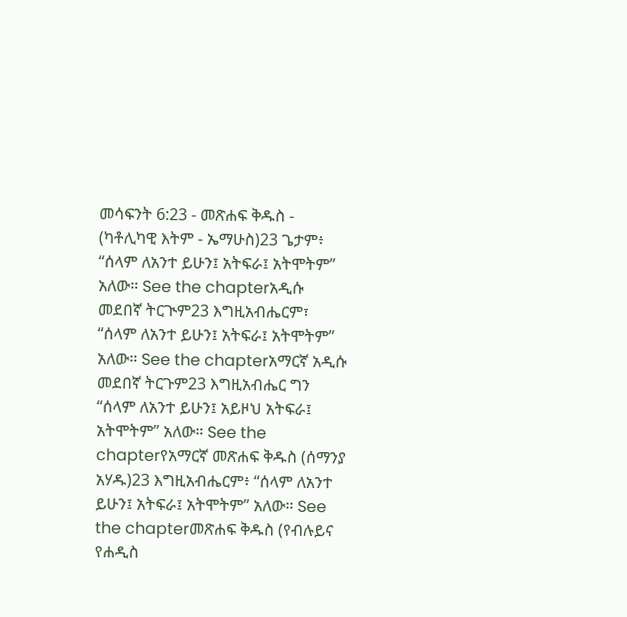መሳፍንት 6:23 - መጽሐፍ ቅዱስ - (ካቶሊካዊ እትም - ኤማሁስ)23 ጌታም፥ “ሰላም ለአንተ ይሁን፤ አትፍራ፤ አትሞትም” አለው። See the chapterአዲሱ መደበኛ ትርጒም23 እግዚአብሔርም፣ “ሰላም ለአንተ ይሁን፤ አትፍራ፤ አትሞትም” አለው። See the chapterአማርኛ አዲሱ መደበኛ ትርጉም23 እግዚአብሔር ግን “ሰላም ለአንተ ይሁን፤ አይዞህ አትፍራ፤ አትሞትም” አለው። See the chapterየአማርኛ መጽሐፍ ቅዱስ (ሰማንያ አሃዱ)23 እግዚአብሔርም፥ “ሰላም ለአንተ ይሁን፤ አትፍራ፤ አትሞትም” አለው። See the chapterመጽሐፍ ቅዱስ (የብሉይና የሐዲስ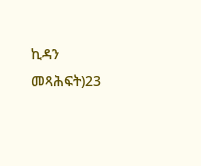ኪዳን መጻሕፍት)23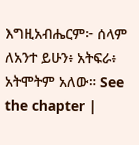እግዚአብሔርም፦ ሰላም ለአንተ ይሁን፥ አትፍራ፥ አትሞትም አለው። See the chapter |